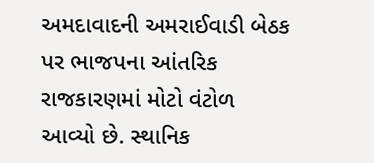અમદાવાદની અમરાઈવાડી બેઠક પર ભાજપના આંતરિક રાજકારણમાં મોટો વંટોળ આવ્યો છે. સ્થાનિક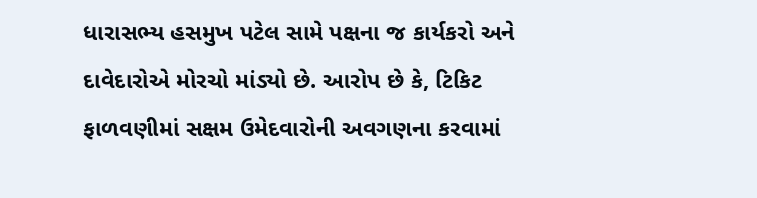ધારાસભ્ય હસમુખ પટેલ સામે પક્ષના જ કાર્યકરો અને દાવેદારોએ મોરચો માંડ્યો છે. આરોપ છે કે, ટિકિટ ફાળવણીમાં સક્ષમ ઉમેદવારોની અવગણના કરવામાં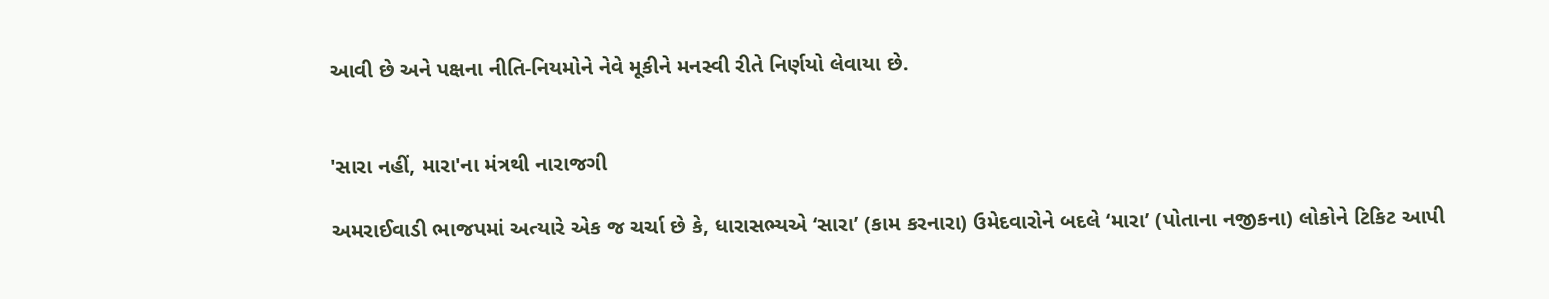આવી છે અને પક્ષના નીતિ-નિયમોને નેવે મૂકીને મનસ્વી રીતે નિર્ણયો લેવાયા છે.


'સારા નહીં, મારા'ના મંત્રથી નારાજગી

અમરાઈવાડી ભાજપમાં અત્યારે એક જ ચર્ચા છે કે, ધારાસભ્યએ ‘સારા’ (કામ કરનારા) ઉમેદવારોને બદલે ‘મારા’ (પોતાના નજીકના) લોકોને ટિકિટ આપી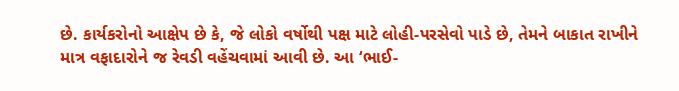છે. કાર્યકરોનો આક્ષેપ છે કે, જે લોકો વર્ષોથી પક્ષ માટે લોહી-પરસેવો પાડે છે, તેમને બાકાત રાખીને માત્ર વફાદારોને જ રેવડી વહેંચવામાં આવી છે. આ ‘ભાઈ-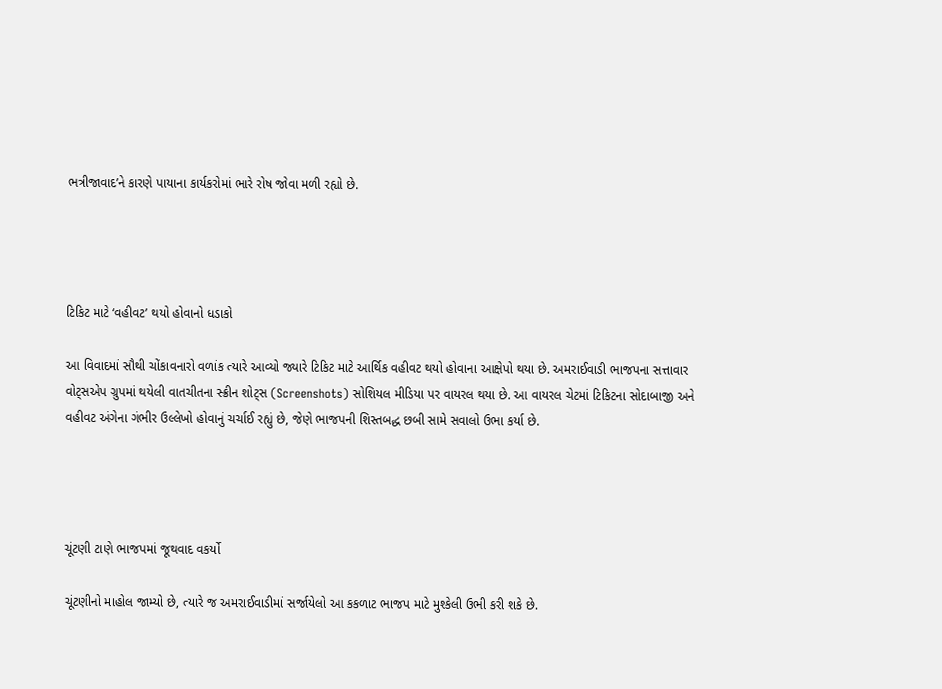ભત્રીજાવાદ’ને કારણે પાયાના કાર્યકરોમાં ભારે રોષ જોવા મળી રહ્યો છે.




ટિકિટ માટે ‘વહીવટ’ થયો હોવાનો ધડાકો

આ વિવાદમાં સૌથી ચોંકાવનારો વળાંક ત્યારે આવ્યો જ્યારે ટિકિટ માટે આર્થિક વહીવટ થયો હોવાના આક્ષેપો થયા છે. અમરાઈવાડી ભાજપના સત્તાવાર વોટ્સએપ ગ્રુપમાં થયેલી વાતચીતના સ્ક્રીન શોટ્સ (Screenshots) સોશિયલ મીડિયા પર વાયરલ થયા છે. આ વાયરલ ચેટમાં ટિકિટના સોદાબાજી અને વહીવટ અંગેના ગંભીર ઉલ્લેખો હોવાનું ચર્ચાઈ રહ્યું છે, જેણે ભાજપની શિસ્તબદ્ધ છબી સામે સવાલો ઉભા કર્યા છે.




ચૂંટણી ટાણે ભાજપમાં જૂથવાદ વકર્યો

ચૂંટણીનો માહોલ જામ્યો છે, ત્યારે જ અમરાઈવાડીમાં સર્જાયેલો આ કકળાટ ભાજપ માટે મુશ્કેલી ઉભી કરી શકે છે.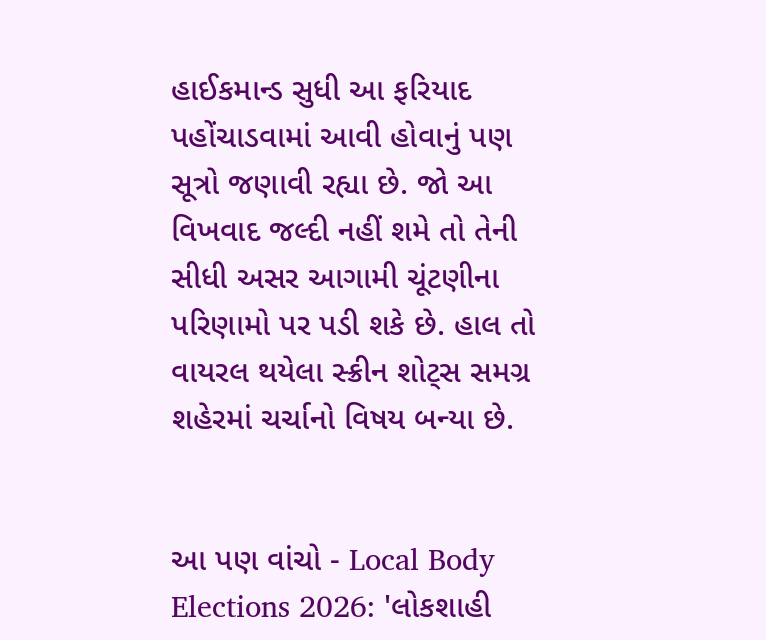હાઈકમાન્ડ સુધી આ ફરિયાદ પહોંચાડવામાં આવી હોવાનું પણ સૂત્રો જણાવી રહ્યા છે. જો આ વિખવાદ જલ્દી નહીં શમે તો તેની સીધી અસર આગામી ચૂંટણીના પરિણામો પર પડી શકે છે. હાલ તો વાયરલ થયેલા સ્ક્રીન શોટ્સ સમગ્ર શહેરમાં ચર્ચાનો વિષય બન્યા છે.


આ પણ વાંચો - Local Body Elections 2026: 'લોકશાહી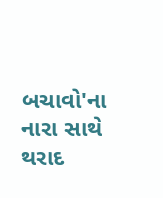બચાવો'ના નારા સાથે થરાદ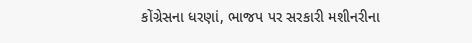કોંગ્રેસના ધરણાં, ભાજપ પર સરકારી મશીનરીના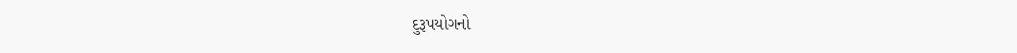દુરૂપયોગનો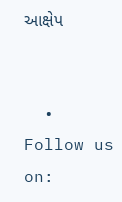આક્ષેપ


  • Follow us on: